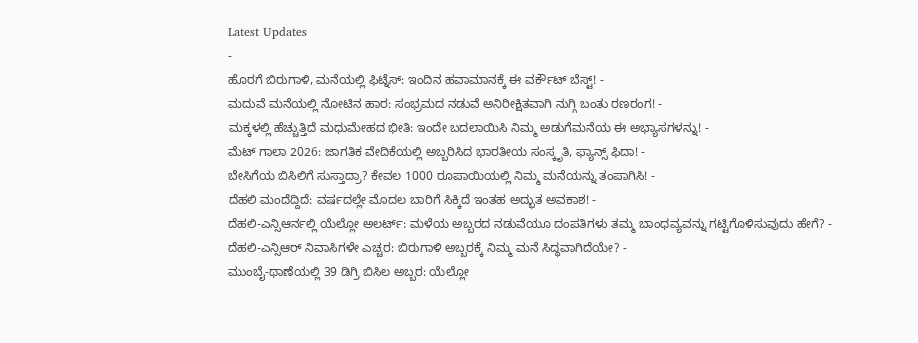Latest Updates
-
ಹೊರಗೆ ಬಿರುಗಾಳಿ, ಮನೆಯಲ್ಲಿ ಫಿಟ್ನೆಸ್: ಇಂದಿನ ಹವಾಮಾನಕ್ಕೆ ಈ ವರ್ಕೌಟ್ ಬೆಸ್ಟ್! -
ಮದುವೆ ಮನೆಯಲ್ಲಿ ನೋಟಿನ ಹಾರ: ಸಂಭ್ರಮದ ನಡುವೆ ಅನಿರೀಕ್ಷಿತವಾಗಿ ನುಗ್ಗಿ ಬಂತು ರಣರಂಗ! -
ಮಕ್ಕಳಲ್ಲಿ ಹೆಚ್ಚುತ್ತಿದೆ ಮಧುಮೇಹದ ಭೀತಿ: ಇಂದೇ ಬದಲಾಯಿಸಿ ನಿಮ್ಮ ಅಡುಗೆಮನೆಯ ಈ ಅಭ್ಯಾಸಗಳನ್ನು! -
ಮೆಟ್ ಗಾಲಾ 2026: ಜಾಗತಿಕ ವೇದಿಕೆಯಲ್ಲಿ ಅಬ್ಬರಿಸಿದ ಭಾರತೀಯ ಸಂಸ್ಕೃತಿ, ಫ್ಯಾನ್ಸ್ ಫಿದಾ! -
ಬೇಸಿಗೆಯ ಬಿಸಿಲಿಗೆ ಸುಸ್ತಾದ್ರಾ? ಕೇವಲ 1000 ರೂಪಾಯಿಯಲ್ಲಿ ನಿಮ್ಮ ಮನೆಯನ್ನು ತಂಪಾಗಿಸಿ! -
ದೆಹಲಿ ಮಂದೆದ್ದಿದೆ: ವರ್ಷದಲ್ಲೇ ಮೊದಲ ಬಾರಿಗೆ ಸಿಕ್ಕಿದೆ ಇಂತಹ ಅದ್ಭುತ ಅವಕಾಶ! -
ದೆಹಲಿ-ಎನ್ಸಿಆರ್ನಲ್ಲಿ ಯೆಲ್ಲೋ ಅಲರ್ಟ್: ಮಳೆಯ ಅಬ್ಬರದ ನಡುವೆಯೂ ದಂಪತಿಗಳು ತಮ್ಮ ಬಾಂಧವ್ಯವನ್ನು ಗಟ್ಟಿಗೊಳಿಸುವುದು ಹೇಗೆ? -
ದೆಹಲಿ-ಎನ್ಸಿಆರ್ ನಿವಾಸಿಗಳೇ ಎಚ್ಚರ: ಬಿರುಗಾಳಿ ಅಬ್ಬರಕ್ಕೆ ನಿಮ್ಮ ಮನೆ ಸಿದ್ಧವಾಗಿದೆಯೇ? -
ಮುಂಬೈ-ಥಾಣೆಯಲ್ಲಿ 39 ಡಿಗ್ರಿ ಬಿಸಿಲ ಅಬ್ಬರ: ಯೆಲ್ಲೋ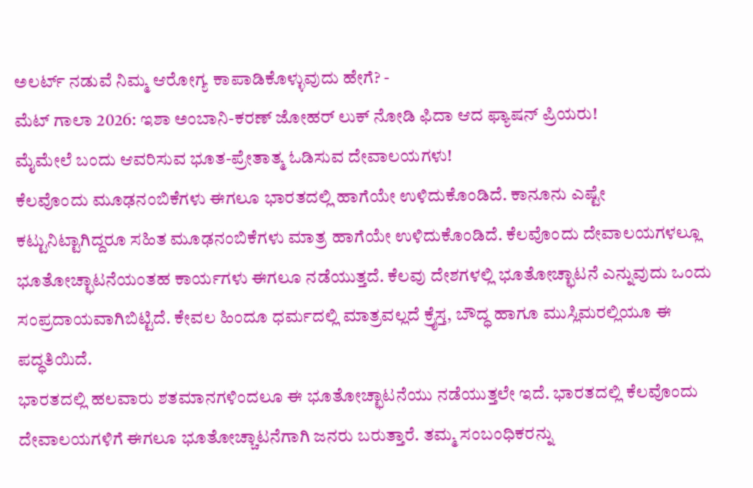ಅಲರ್ಟ್ ನಡುವೆ ನಿಮ್ಮ ಆರೋಗ್ಯ ಕಾಪಾಡಿಕೊಳ್ಳುವುದು ಹೇಗೆ? -
ಮೆಟ್ ಗಾಲಾ 2026: ಇಶಾ ಅಂಬಾನಿ-ಕರಣ್ ಜೋಹರ್ ಲುಕ್ ನೋಡಿ ಫಿದಾ ಆದ ಫ್ಯಾಷನ್ ಪ್ರಿಯರು!
ಮೈಮೇಲೆ ಬಂದು ಆವರಿಸುವ ಭೂತ-ಪ್ರೇತಾತ್ಮ ಓಡಿಸುವ ದೇವಾಲಯಗಳು!
ಕೆಲವೊಂದು ಮೂಢನಂಬಿಕೆಗಳು ಈಗಲೂ ಭಾರತದಲ್ಲಿ ಹಾಗೆಯೇ ಉಳಿದುಕೊಂಡಿದೆ. ಕಾನೂನು ಎಷ್ಟೇ ಕಟ್ಟುನಿಟ್ಟಾಗಿದ್ದರೂ ಸಹಿತ ಮೂಢನಂಬಿಕೆಗಳು ಮಾತ್ರ ಹಾಗೆಯೇ ಉಳಿದುಕೊಂಡಿದೆ. ಕೆಲವೊಂದು ದೇವಾಲಯಗಳಲ್ಲೂ ಭೂತೋಚ್ಛಾಟನೆಯಂತಹ ಕಾರ್ಯಗಳು ಈಗಲೂ ನಡೆಯುತ್ತದೆ. ಕೆಲವು ದೇಶಗಳಲ್ಲಿ ಭೂತೋಚ್ಛಾಟನೆ ಎನ್ನುವುದು ಒಂದು ಸಂಪ್ರದಾಯವಾಗಿಬಿಟ್ಟಿದೆ. ಕೇವಲ ಹಿಂದೂ ಧರ್ಮದಲ್ಲಿ ಮಾತ್ರವಲ್ಲದೆ ಕ್ರೈಸ್ತ, ಬೌದ್ಧ ಹಾಗೂ ಮುಸ್ಲಿಮರಲ್ಲಿಯೂ ಈ ಪದ್ಧತಿಯಿದೆ.
ಭಾರತದಲ್ಲಿ ಹಲವಾರು ಶತಮಾನಗಳಿಂದಲೂ ಈ ಭೂತೋಚ್ಛಾಟನೆಯು ನಡೆಯುತ್ತಲೇ ಇದೆ. ಭಾರತದಲ್ಲಿ ಕೆಲವೊಂದು ದೇವಾಲಯಗಳಿಗೆ ಈಗಲೂ ಭೂತೋಚ್ಚಾಟನೆಗಾಗಿ ಜನರು ಬರುತ್ತಾರೆ. ತಮ್ಮ ಸಂಬಂಧಿಕರನ್ನು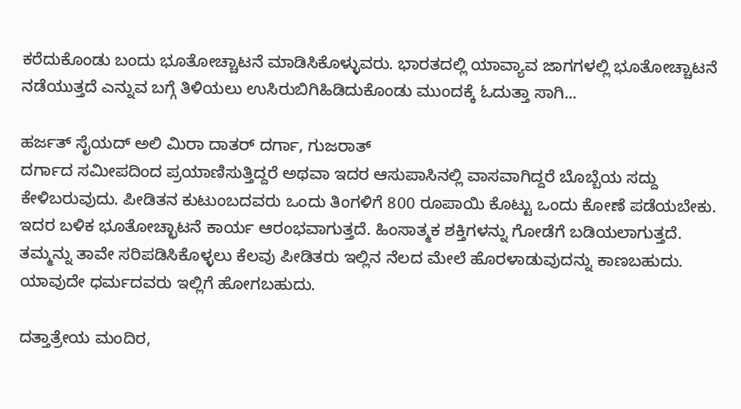ಕರೆದುಕೊಂಡು ಬಂದು ಭೂತೋಚ್ಚಾಟನೆ ಮಾಡಿಸಿಕೊಳ್ಳುವರು. ಭಾರತದಲ್ಲಿ ಯಾವ್ಯಾವ ಜಾಗಗಳಲ್ಲಿ ಭೂತೋಚ್ಚಾಟನೆ ನಡೆಯುತ್ತದೆ ಎನ್ನುವ ಬಗ್ಗೆ ತಿಳಿಯಲು ಉಸಿರುಬಿಗಿಹಿಡಿದುಕೊಂಡು ಮುಂದಕ್ಕೆ ಓದುತ್ತಾ ಸಾಗಿ...

ಹರ್ಜತ್ ಸೈಯದ್ ಅಲಿ ಮಿರಾ ದಾತರ್ ದರ್ಗಾ, ಗುಜರಾತ್
ದರ್ಗಾದ ಸಮೀಪದಿಂದ ಪ್ರಯಾಣಿಸುತ್ತಿದ್ದರೆ ಅಥವಾ ಇದರ ಆಸುಪಾಸಿನಲ್ಲಿ ವಾಸವಾಗಿದ್ದರೆ ಬೊಬ್ಬೆಯ ಸದ್ದು ಕೇಳಿಬರುವುದು. ಪೀಡಿತನ ಕುಟುಂಬದವರು ಒಂದು ತಿಂಗಳಿಗೆ 800 ರೂಪಾಯಿ ಕೊಟ್ಟು ಒಂದು ಕೋಣೆ ಪಡೆಯಬೇಕು. ಇದರ ಬಳಿಕ ಭೂತೋಚ್ಛಾಟನೆ ಕಾರ್ಯ ಆರಂಭವಾಗುತ್ತದೆ. ಹಿಂಸಾತ್ಮಕ ಶಕ್ತಿಗಳನ್ನು ಗೋಡೆಗೆ ಬಡಿಯಲಾಗುತ್ತದೆ. ತಮ್ಮನ್ನು ತಾವೇ ಸರಿಪಡಿಸಿಕೊಳ್ಳಲು ಕೆಲವು ಪೀಡಿತರು ಇಲ್ಲಿನ ನೆಲದ ಮೇಲೆ ಹೊರಳಾಡುವುದನ್ನು ಕಾಣಬಹುದು. ಯಾವುದೇ ಧರ್ಮದವರು ಇಲ್ಲಿಗೆ ಹೋಗಬಹುದು.

ದತ್ತಾತ್ರೇಯ ಮಂದಿರ,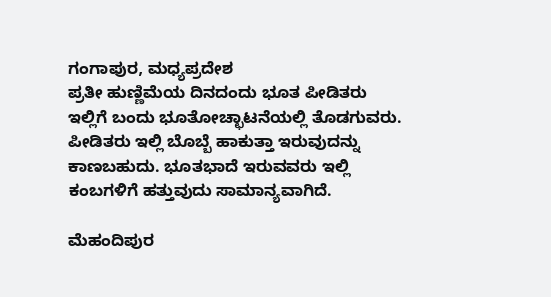ಗಂಗಾಪುರ, ಮಧ್ಯಪ್ರದೇಶ
ಪ್ರತೀ ಹುಣ್ಣಿಮೆಯ ದಿನದಂದು ಭೂತ ಪೀಡಿತರು ಇಲ್ಲಿಗೆ ಬಂದು ಭೂತೋಚ್ಛಾಟನೆಯಲ್ಲಿ ತೊಡಗುವರು. ಪೀಡಿತರು ಇಲ್ಲಿ ಬೊಬ್ಬೆ ಹಾಕುತ್ತಾ ಇರುವುದನ್ನು ಕಾಣಬಹುದು. ಭೂತಭಾದೆ ಇರುವವರು ಇಲ್ಲಿ ಕಂಬಗಳಿಗೆ ಹತ್ತುವುದು ಸಾಮಾನ್ಯವಾಗಿದೆ.

ಮೆಹಂದಿಪುರ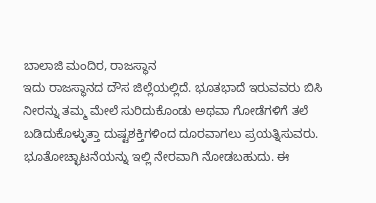ಬಾಲಾಜಿ ಮಂದಿರ, ರಾಜಸ್ಥಾನ
ಇದು ರಾಜಸ್ಥಾನದ ದೌಸ ಜಿಲ್ಲೆಯಲ್ಲಿದೆ. ಭೂತಭಾದೆ ಇರುವವರು ಬಿಸಿ ನೀರನ್ನು ತಮ್ಮ ಮೇಲೆ ಸುರಿದುಕೊಂಡು ಅಥವಾ ಗೋಡೆಗಳಿಗೆ ತಲೆ ಬಡಿದುಕೊಳ್ಳುತ್ತಾ ದುಷ್ಟಶಕ್ತಿಗಳಿಂದ ದೂರವಾಗಲು ಪ್ರಯತ್ನಿಸುವರು. ಭೂತೋಚ್ಛಾಟನೆಯನ್ನು ಇಲ್ಲಿ ನೇರವಾಗಿ ನೋಡಬಹುದು. ಈ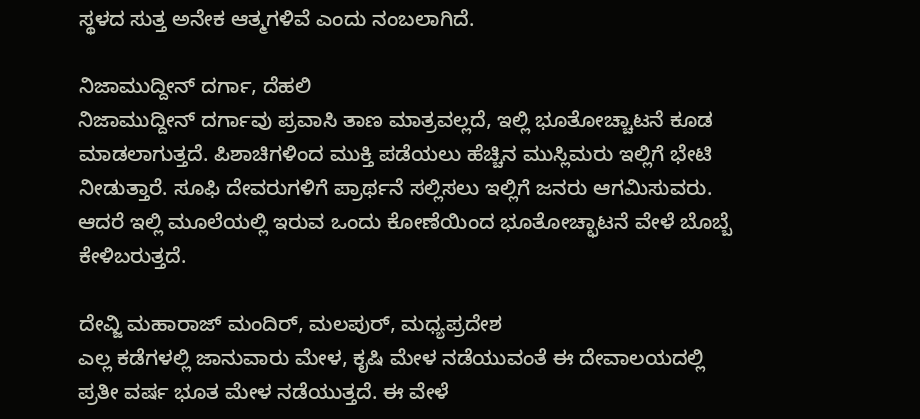ಸ್ಥಳದ ಸುತ್ತ ಅನೇಕ ಆತ್ಮಗಳಿವೆ ಎಂದು ನಂಬಲಾಗಿದೆ.

ನಿಜಾಮುದ್ದೀನ್ ದರ್ಗಾ, ದೆಹಲಿ
ನಿಜಾಮುದ್ದೀನ್ ದರ್ಗಾವು ಪ್ರವಾಸಿ ತಾಣ ಮಾತ್ರವಲ್ಲದೆ, ಇಲ್ಲಿ ಭೂತೋಚ್ಚಾಟನೆ ಕೂಡ ಮಾಡಲಾಗುತ್ತದೆ. ಪಿಶಾಚಿಗಳಿಂದ ಮುಕ್ತಿ ಪಡೆಯಲು ಹೆಚ್ಚಿನ ಮುಸ್ಲಿಮರು ಇಲ್ಲಿಗೆ ಭೇಟಿ ನೀಡುತ್ತಾರೆ. ಸೂಫಿ ದೇವರುಗಳಿಗೆ ಪ್ರಾರ್ಥನೆ ಸಲ್ಲಿಸಲು ಇಲ್ಲಿಗೆ ಜನರು ಆಗಮಿಸುವರು. ಆದರೆ ಇಲ್ಲಿ ಮೂಲೆಯಲ್ಲಿ ಇರುವ ಒಂದು ಕೋಣೆಯಿಂದ ಭೂತೋಚ್ಛಾಟನೆ ವೇಳೆ ಬೊಬ್ಬೆ ಕೇಳಿಬರುತ್ತದೆ.

ದೇವ್ಜಿ ಮಹಾರಾಜ್ ಮಂದಿರ್, ಮಲಪುರ್, ಮಧ್ಯಪ್ರದೇಶ
ಎಲ್ಲ ಕಡೆಗಳಲ್ಲಿ ಜಾನುವಾರು ಮೇಳ, ಕೃಷಿ ಮೇಳ ನಡೆಯುವಂತೆ ಈ ದೇವಾಲಯದಲ್ಲಿ ಪ್ರತೀ ವರ್ಷ ಭೂತ ಮೇಳ ನಡೆಯುತ್ತದೆ. ಈ ವೇಳೆ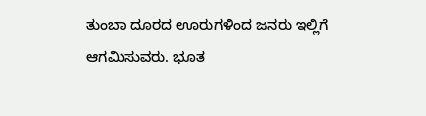ತುಂಬಾ ದೂರದ ಊರುಗಳಿಂದ ಜನರು ಇಲ್ಲಿಗೆ ಆಗಮಿಸುವರು. ಭೂತ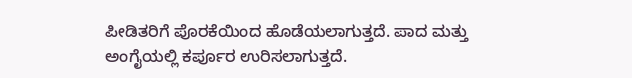ಪೀಡಿತರಿಗೆ ಪೊರಕೆಯಿಂದ ಹೊಡೆಯಲಾಗುತ್ತದೆ. ಪಾದ ಮತ್ತು ಅಂಗೈಯಲ್ಲಿ ಕರ್ಪೂರ ಉರಿಸಲಾಗುತ್ತದೆ.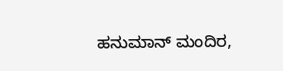ಹನುಮಾನ್ ಮಂದಿರ,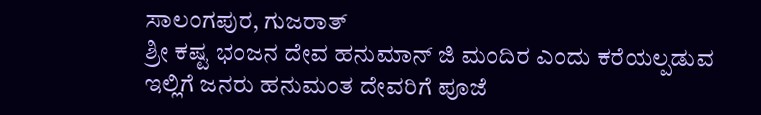ಸಾಲಂಗಪುರ, ಗುಜರಾತ್
ಶ್ರೀ ಕಷ್ಟ ಭಂಜನ ದೇವ ಹನುಮಾನ್ ಜಿ ಮಂದಿರ ಎಂದು ಕರೆಯಲ್ಪಡುವ ಇಲ್ಲಿಗೆ ಜನರು ಹನುಮಂತ ದೇವರಿಗೆ ಪೂಜೆ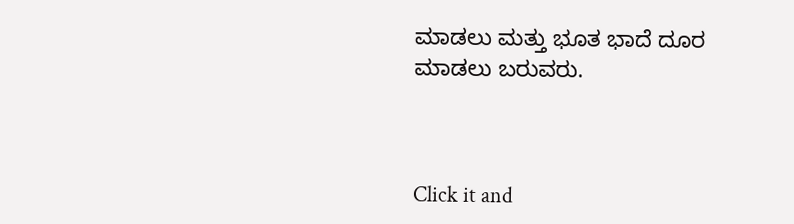ಮಾಡಲು ಮತ್ತು ಭೂತ ಭಾದೆ ದೂರ ಮಾಡಲು ಬರುವರು.



Click it and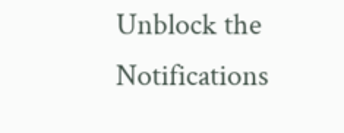Unblock the Notifications